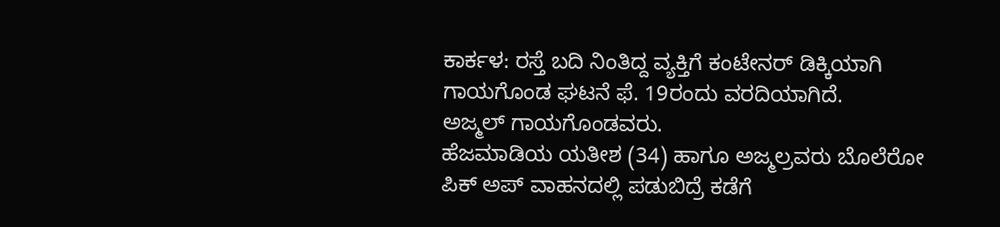ಕಾರ್ಕಳ: ರಸ್ತೆ ಬದಿ ನಿಂತಿದ್ದ ವ್ಯಕ್ತಿಗೆ ಕಂಟೇನರ್ ಡಿಕ್ಕಿಯಾಗಿ ಗಾಯಗೊಂಡ ಘಟನೆ ಫೆ. 19ರಂದು ವರದಿಯಾಗಿದೆ.
ಅಜ್ಮಲ್ ಗಾಯಗೊಂಡವರು.
ಹೆಜಮಾಡಿಯ ಯತೀಶ (34) ಹಾಗೂ ಅಜ್ಮಲ್ರವರು ಬೊಲೆರೋ ಪಿಕ್ ಅಪ್ ವಾಹನದಲ್ಲಿ ಪಡುಬಿದ್ರೆ ಕಡೆಗೆ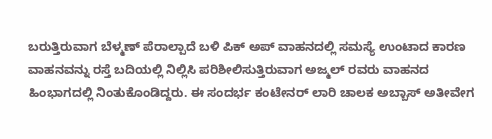ಬರುತ್ತಿರುವಾಗ ಬೆಳ್ಮಣ್ ಪೆರಾಲ್ಪಾದೆ ಬಳಿ ಪಿಕ್ ಅಪ್ ವಾಹನದಲ್ಲಿ ಸಮಸ್ಯೆ ಉಂಟಾದ ಕಾರಣ ವಾಹನವನ್ನು ರಸ್ತೆ ಬದಿಯಲ್ಲಿ ನಿಲ್ಲಿಸಿ ಪರಿಶೀಲಿಸುತ್ತಿರುವಾಗ ಅಜ್ಮಲ್ ರವರು ವಾಹನದ ಹಿಂಭಾಗದಲ್ಲಿ ನಿಂತುಕೊಂಡಿದ್ದರು. ಈ ಸಂದರ್ಭ ಕಂಟೇನರ್ ಲಾರಿ ಚಾಲಕ ಅಬ್ಬಾಸ್ ಅತೀವೇಗ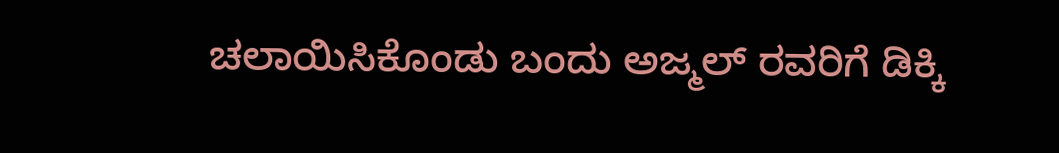ಚಲಾಯಿಸಿಕೊಂಡು ಬಂದು ಅಜ್ಮಲ್ ರವರಿಗೆ ಡಿಕ್ಕಿ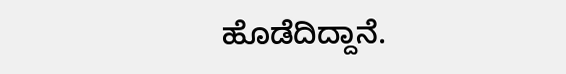ಹೊಡೆದಿದ್ದಾನೆ.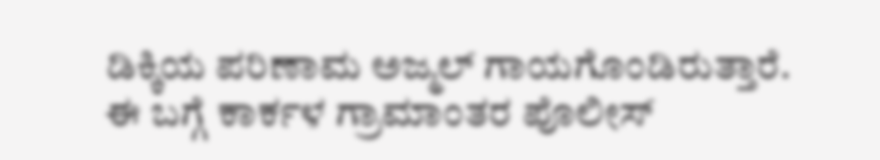ಡಿಕ್ಕಿಯ ಪರಿಣಾಮ ಅಜ್ಮಲ್ ಗಾಯಗೊಂಡಿರುತ್ತಾರೆ.
ಈ ಬಗ್ಗೆ ಕಾರ್ಕಳ ಗ್ರಾಮಾಂತರ ಪೊಲೀಸ್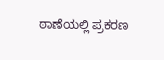ಠಾಣೆಯಲ್ಲಿ ಪ್ರಕರಣ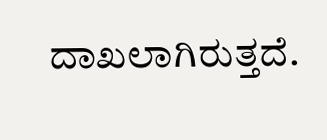ದಾಖಲಾಗಿರುತ್ತದೆ.